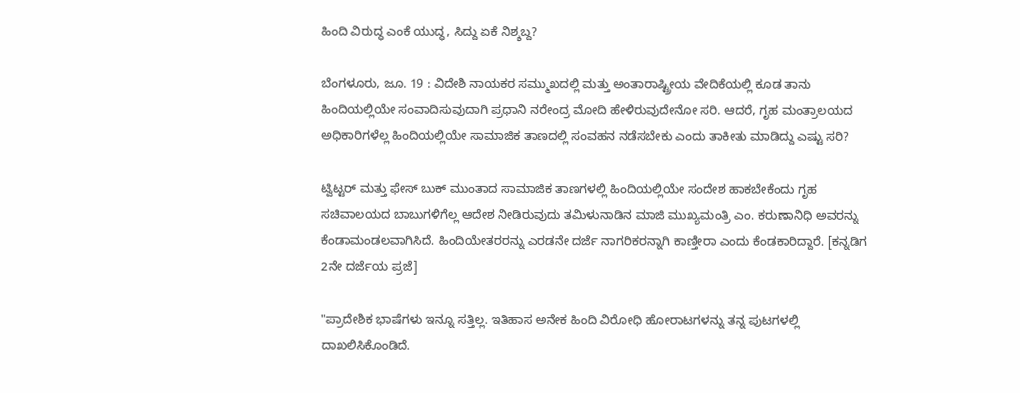ಹಿಂದಿ ವಿರುದ್ಧ ಎಂಕೆ ಯುದ್ಧ, ಸಿದ್ದು ಏಕೆ ನಿಶ್ಶಬ್ದ?

ಬೆಂಗಳೂರು, ಜೂ. 19 : ವಿದೇಶಿ ನಾಯಕರ ಸಮ್ಮುಖದಲ್ಲಿ ಮತ್ತು ಅಂತಾರಾಷ್ಟ್ರೀಯ ವೇದಿಕೆಯಲ್ಲಿ ಕೂಡ ತಾನು ಹಿಂದಿಯಲ್ಲಿಯೇ ಸಂವಾದಿಸುವುದಾಗಿ ಪ್ರಧಾನಿ ನರೇಂದ್ರ ಮೋದಿ ಹೇಳಿರುವುದೇನೋ ಸರಿ. ಆದರೆ, ಗೃಹ ಮಂತ್ರಾಲಯದ ಅಧಿಕಾರಿಗಳೆಲ್ಲ ಹಿಂದಿಯಲ್ಲಿಯೇ ಸಾಮಾಜಿಕ ತಾಣದಲ್ಲಿ ಸಂವಹನ ನಡೆಸಬೇಕು ಎಂದು ತಾಕೀತು ಮಾಡಿದ್ದು ಎಷ್ಟು ಸರಿ?

ಟ್ವಿಟ್ಟರ್ ಮತ್ತು ಫೇಸ್ ಬುಕ್ ಮುಂತಾದ ಸಾಮಾಜಿಕ ತಾಣಗಳಲ್ಲಿ ಹಿಂದಿಯಲ್ಲಿಯೇ ಸಂದೇಶ ಹಾಕಬೇಕೆಂದು ಗೃಹ ಸಚಿವಾಲಯದ ಬಾಬುಗಳಿಗೆಲ್ಲ ಆದೇಶ ನೀಡಿರುವುದು ತಮಿಳುನಾಡಿನ ಮಾಜಿ ಮುಖ್ಯಮಂತ್ರಿ ಎಂ. ಕರುಣಾನಿಧಿ ಅವರನ್ನು ಕೆಂಡಾಮಂಡಲವಾಗಿಸಿದೆ. ಹಿಂದಿಯೇತರರನ್ನು ಎರಡನೇ ದರ್ಜೆ ನಾಗರಿಕರನ್ನಾಗಿ ಕಾಣ್ತೀರಾ ಎಂದು ಕೆಂಡಕಾರಿದ್ದಾರೆ. [ಕನ್ನಡಿಗ 2ನೇ ದರ್ಜೆಯ ಪ್ರಜೆ]

"ಪ್ರಾದೇಶಿಕ ಭಾಷೆಗಳು ಇನ್ನೂ ಸತ್ತಿಲ್ಲ. ಇತಿಹಾಸ ಅನೇಕ ಹಿಂದಿ ವಿರೋಧಿ ಹೋರಾಟಗಳನ್ನು ತನ್ನ ಪುಟಗಳಲ್ಲಿ ದಾಖಲಿಸಿಕೊಂಡಿದೆ.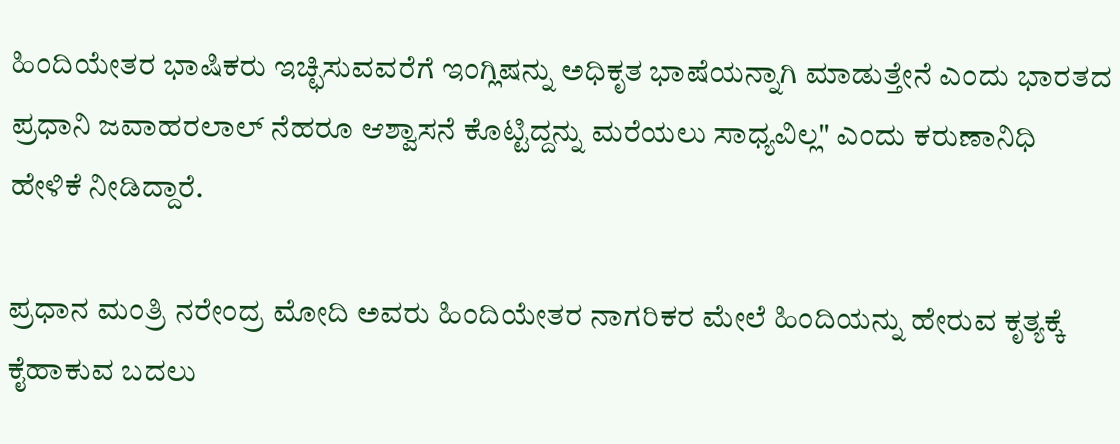ಹಿಂದಿಯೇತರ ಭಾಷಿಕರು ಇಚ್ಛಿಸುವವರೆಗೆ ಇಂಗ್ಲಿಷನ್ನು ಅಧಿಕೃತ ಭಾಷೆಯನ್ನಾಗಿ ಮಾಡುತ್ತೇನೆ ಎಂದು ಭಾರತದ ಪ್ರಧಾನಿ ಜವಾಹರಲಾಲ್ ನೆಹರೂ ಆಶ್ವಾಸನೆ ಕೊಟ್ಟಿದ್ದನ್ನು ಮರೆಯಲು ಸಾಧ್ಯವಿಲ್ಲ" ಎಂದು ಕರುಣಾನಿಧಿ ಹೇಳಿಕೆ ನೀಡಿದ್ದಾರೆ.

ಪ್ರಧಾನ ಮಂತ್ರಿ ನರೇಂದ್ರ ಮೋದಿ ಅವರು ಹಿಂದಿಯೇತರ ನಾಗರಿಕರ ಮೇಲೆ ಹಿಂದಿಯನ್ನು ಹೇರುವ ಕೃತ್ಯಕ್ಕೆ ಕೈಹಾಕುವ ಬದಲು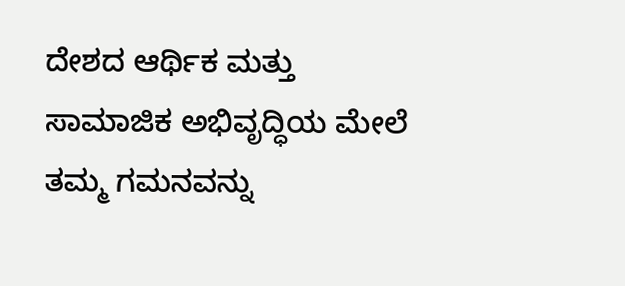ದೇಶದ ಆರ್ಥಿಕ ಮತ್ತು ಸಾಮಾಜಿಕ ಅಭಿವೃದ್ಧಿಯ ಮೇಲೆ ತಮ್ಮ ಗಮನವನ್ನು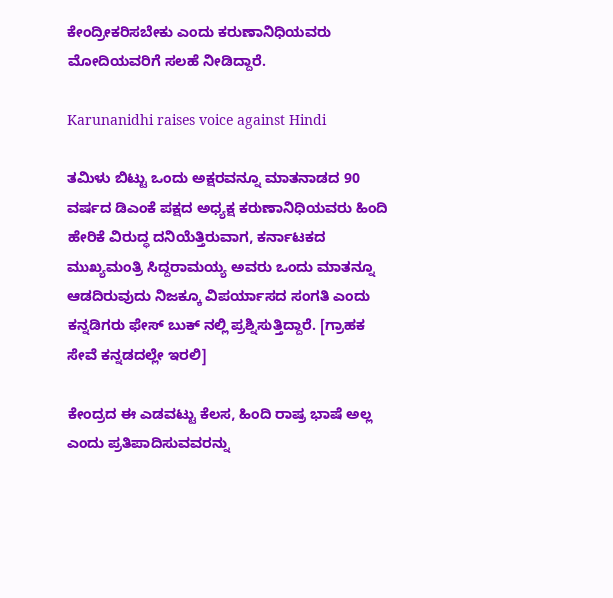ಕೇಂದ್ರೀಕರಿಸಬೇಕು ಎಂದು ಕರುಣಾನಿಧಿಯವರು ಮೋದಿಯವರಿಗೆ ಸಲಹೆ ನೀಡಿದ್ದಾರೆ.

Karunanidhi raises voice against Hindi

ತಮಿಳು ಬಿಟ್ಟು ಒಂದು ಅಕ್ಷರವನ್ನೂ ಮಾತನಾಡದ 90 ವರ್ಷದ ಡಿಎಂಕೆ ಪಕ್ಷದ ಅಧ್ಯಕ್ಷ ಕರುಣಾನಿಧಿಯವರು ಹಿಂದಿ ಹೇರಿಕೆ ವಿರುದ್ಧ ದನಿಯೆತ್ತಿರುವಾಗ, ಕರ್ನಾಟಕದ ಮುಖ್ಯಮಂತ್ರಿ ಸಿದ್ದರಾಮಯ್ಯ ಅವರು ಒಂದು ಮಾತನ್ನೂ ಆಡದಿರುವುದು ನಿಜಕ್ಕೂ ವಿಪರ್ಯಾಸದ ಸಂಗತಿ ಎಂದು ಕನ್ನಡಿಗರು ಫೇಸ್ ಬುಕ್ ನಲ್ಲಿ ಪ್ರಶ್ನಿಸುತ್ತಿದ್ದಾರೆ. [ಗ್ರಾಹಕ ಸೇವೆ ಕನ್ನಡದಲ್ಲೇ ಇರಲಿ]

ಕೇಂದ್ರದ ಈ ಎಡವಟ್ಟು ಕೆಲಸ, ಹಿಂದಿ ರಾಷ್ರ ಭಾಷೆ ಅಲ್ಲ ಎಂದು ಪ್ರತಿಪಾದಿಸುವವರನ್ನು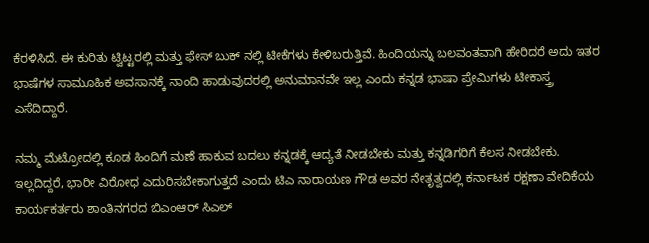ಕೆರಳಿಸಿದೆ. ಈ ಕುರಿತು ಟ್ವಿಟ್ಟರಲ್ಲಿ ಮತ್ತು ಫೇಸ್ ಬುಕ್ ನಲ್ಲಿ ಟೀಕೆಗಳು ಕೇಳಿಬರುತ್ತಿವೆ. ಹಿಂದಿಯನ್ನು ಬಲವಂತವಾಗಿ ಹೇರಿದರೆ ಅದು ಇತರ ಭಾಷೆಗಳ ಸಾಮೂಹಿಕ ಅವಸಾನಕ್ಕೆ ನಾಂದಿ ಹಾಡುವುದರಲ್ಲಿ ಅನುಮಾನವೇ ಇಲ್ಲ ಎಂದು ಕನ್ನಡ ಭಾಷಾ ಪ್ರೇಮಿಗಳು ಟೀಕಾಸ್ತ್ರ ಎಸೆದಿದ್ದಾರೆ.

ನಮ್ಮ ಮೆಟ್ರೋದಲ್ಲಿ ಕೂಡ ಹಿಂದಿಗೆ ಮಣೆ ಹಾಕುವ ಬದಲು ಕನ್ನಡಕ್ಕೆ ಆದ್ಯತೆ ನೀಡಬೇಕು ಮತ್ತು ಕನ್ನಡಿಗರಿಗೆ ಕೆಲಸ ನೀಡಬೇಕು. ಇಲ್ಲದಿದ್ದರೆ, ಭಾರೀ ವಿರೋಧ ಎದುರಿಸಬೇಕಾಗುತ್ತದೆ ಎಂದು ಟಿಎ ನಾರಾಯಣ ಗೌಡ ಅವರ ನೇತೃತ್ವದಲ್ಲಿ ಕರ್ನಾಟಕ ರಕ್ಷಣಾ ವೇದಿಕೆಯ ಕಾರ್ಯಕರ್ತರು ಶಾಂತಿನಗರದ ಬಿಎಂಆರ್ ಸಿಎಲ್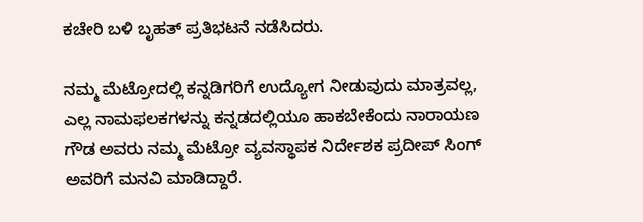ಕಚೇರಿ ಬಳಿ ಬೃಹತ್ ಪ್ರತಿಭಟನೆ ನಡೆಸಿದರು.

ನಮ್ಮ ಮೆಟ್ರೋದಲ್ಲಿ ಕನ್ನಡಿಗರಿಗೆ ಉದ್ಯೋಗ ನೀಡುವುದು ಮಾತ್ರವಲ್ಲ, ಎಲ್ಲ ನಾಮಫಲಕಗಳನ್ನು ಕನ್ನಡದಲ್ಲಿಯೂ ಹಾಕಬೇಕೆಂದು ನಾರಾಯಣ ಗೌಡ ಅವರು ನಮ್ಮ ಮೆಟ್ರೋ ವ್ಯವಸ್ಥಾಪಕ ನಿರ್ದೇಶಕ ಪ್ರದೀಪ್ ಸಿಂಗ್ ಅವರಿಗೆ ಮನವಿ ಮಾಡಿದ್ದಾರೆ.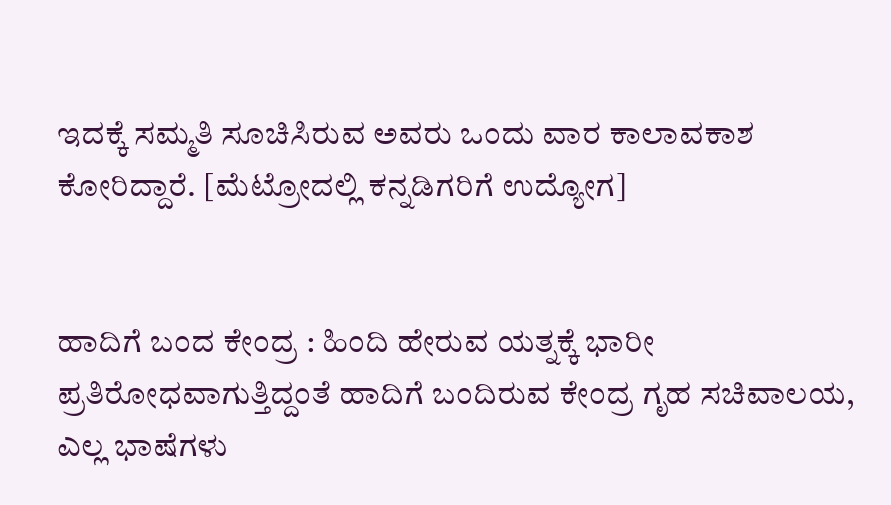ಇದಕ್ಕೆ ಸಮ್ಮತಿ ಸೂಚಿಸಿರುವ ಅವರು ಒಂದು ವಾರ ಕಾಲಾವಕಾಶ ಕೋರಿದ್ದಾರೆ. [ಮೆಟ್ರೋದಲ್ಲಿ ಕನ್ನಡಿಗರಿಗೆ ಉದ್ಯೋಗ]


ಹಾದಿಗೆ ಬಂದ ಕೇಂದ್ರ : ಹಿಂದಿ ಹೇರುವ ಯತ್ನಕ್ಕೆ ಭಾರೀ ಪ್ರತಿರೋಧವಾಗುತ್ತಿದ್ದಂತೆ ಹಾದಿಗೆ ಬಂದಿರುವ ಕೇಂದ್ರ ಗೃಹ ಸಚಿವಾಲಯ, ಎಲ್ಲ ಭಾಷೆಗಳು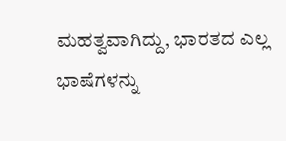ಮಹತ್ವವಾಗಿದ್ದು, ಭಾರತದ ಎಲ್ಲ ಭಾಷೆಗಳನ್ನು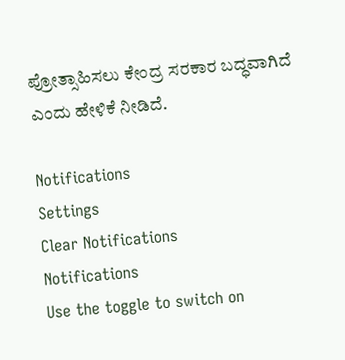ಪ್ರೋತ್ಸಾಹಿಸಲು ಕೇಂದ್ರ ಸರಕಾರ ಬದ್ಧವಾಗಿದೆ ಎಂದು ಹೇಳಿಕೆ ನೀಡಿದೆ.

Notifications
Settings
Clear Notifications
Notifications
Use the toggle to switch on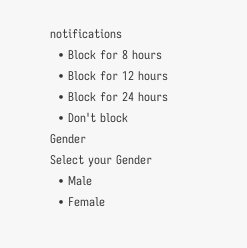notifications
  • Block for 8 hours
  • Block for 12 hours
  • Block for 24 hours
  • Don't block
Gender
Select your Gender
  • Male
  • Female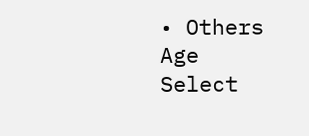• Others
Age
Select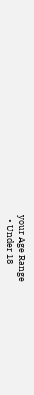your Age Range
  • Under 18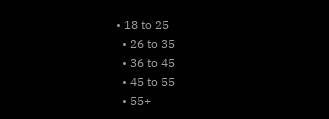• 18 to 25
  • 26 to 35
  • 36 to 45
  • 45 to 55
  • 55+